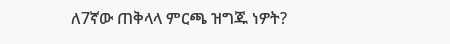ለ7ኛው ጠቅላላ ምርጫ ዝግጁ ነዎት?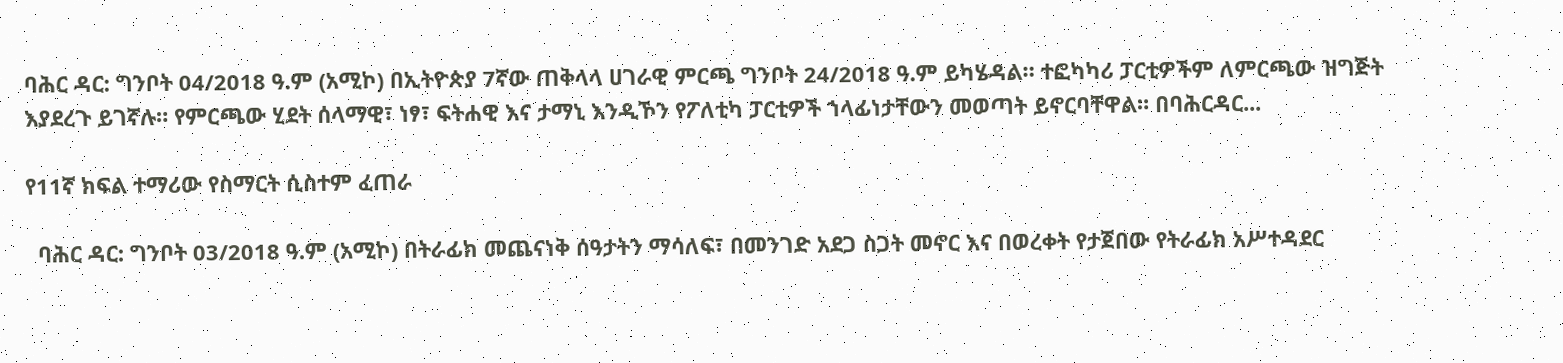ባሕር ዳር: ግንቦት 04/2018 ዓ.ም (አሚኮ) በኢትዮጵያ 7ኛው ጠቅላላ ሀገራዊ ምርጫ ግንቦት 24/2018 ዓ.ም ይካሄዳል። ተፎካካሪ ፓርቲዎችም ለምርጫው ዝግጅት እያደረጉ ይገኛሉ። የምርጫው ሂደት ሰላማዊ፣ ነፃ፣ ፍትሐዊ እና ታማኒ እንዲኾን የፖለቲካ ፓርቲዎች ኀላፊነታቸውን መወጣት ይኖርባቸዋል። በባሕርዳር...

የ11ኛ ክፍል ተማሪው የስማርት ሲስተም ፈጠራ

  ባሕር ዳር: ግንቦት 03/2018 ዓ.ም (አሚኮ) በትራፊክ መጨናነቅ ሰዓታትን ማሳለፍ፣ በመንገድ አደጋ ስጋት መኖር እና በወረቀት የታጀበው የትራፊክ አሥተዳደር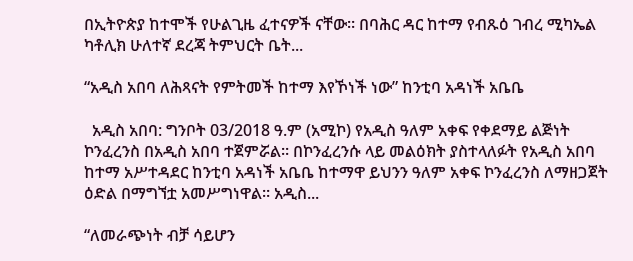በኢትዮጵያ ከተሞች የሁልጊዜ ፈተናዎች ናቸው። በባሕር ዳር ከተማ የብጹዕ ገብረ ሚካኤል ካቶሊክ ሁለተኛ ደረጃ ትምህርት ቤት...

“አዲስ አበባ ለሕጻናት የምትመች ከተማ እየኾነች ነው” ከንቲባ አዳነች አቤቤ

  አዲስ አበባ: ግንቦት 03/2018 ዓ.ም (አሚኮ) የአዲስ ዓለም አቀፍ የቀደማይ ልጅነት ኮንፈረንስ በአዲስ አበባ ተጀምሯል። በኮንፈረንሱ ላይ መልዕክት ያስተላለፉት የአዲስ አበባ ከተማ አሥተዳደር ከንቲባ አዳነች አቤቤ ከተማዋ ይህንን ዓለም አቀፍ ኮንፈረንስ ለማዘጋጀት ዕድል በማግኘቷ አመሥግነዋል። አዲስ...

“ለመራጭነት ብቻ ሳይሆን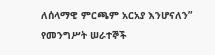ለሰላማዊ ምርጫም አርአያ እንሆናለን” የመንግሥት ሠራተኞች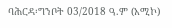ባሕርዳ፡ግንቦት 03/2018 ዓ.ም (አሚኮ)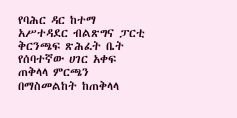የባሕር ዳር ከተማ አሥተዳደር ብልጽግና ፓርቲ ቅርንጫፍ ጽሕፈት ቤት የሰባተኛው ሀገር አቀፍ ጠቅላላ ምርጫን በማስመልከት ከጠቅላላ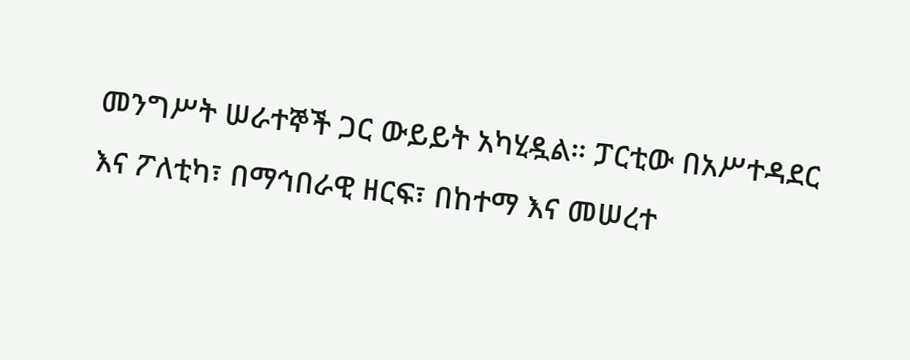መንግሥት ሠራተኞች ጋር ውይይት አካሂዷል። ፓርቲው በአሥተዳደር እና ፖለቲካ፣ በማኅበራዊ ዘርፍ፣ በከተማ እና መሠረተ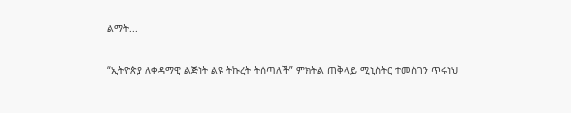ልማት...

“ኢትዮጵያ ለቀዳማዊ ልጅነት ልዩ ትኩረት ትሰጣለች” ምክትል ጠቅላይ ሚኒስትር ተመስገን ጥሩነህ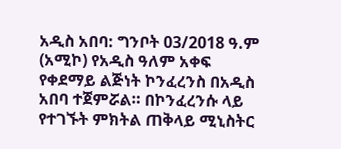አዲስ አበባ: ግንቦት 03/2018 ዓ.ም (አሚኮ) የአዲስ ዓለም አቀፍ የቀደማይ ልጅነት ኮንፈረንስ በአዲስ አበባ ተጀምሯል። በኮንፈረንሱ ላይ የተገኙት ምክትል ጠቅላይ ሚኒስትር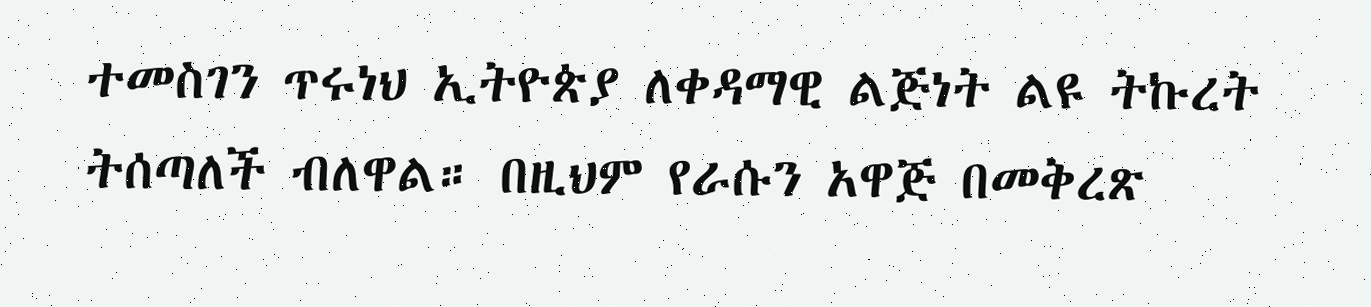ተመስገን ጥሩነህ ኢትዮጵያ ለቀዳማዊ ልጅነት ልዩ ትኩረት ትሰጣለች ብለዋል። በዚህም የራሱን አዋጅ በመቅረጽ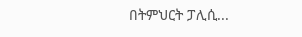በትምህርት ፓሊሲ...